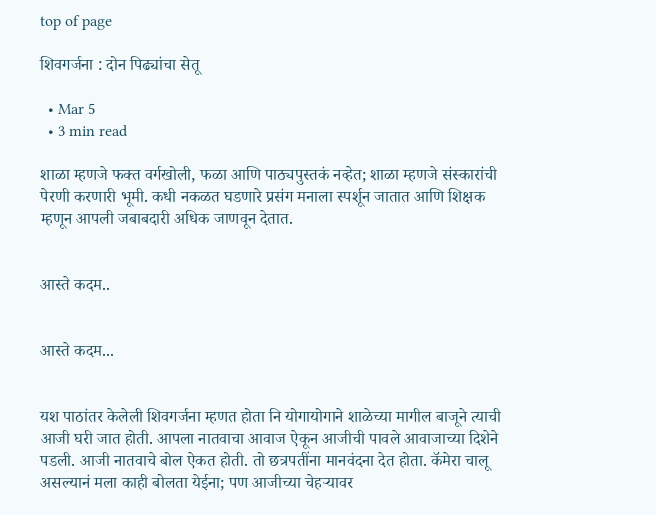top of page

शिवगर्जना : दोन पिढ्यांचा सेतू

  • Mar 5
  • 3 min read

शाळा म्हणजे फक्त वर्गखोली, फळा आणि पाठ्यपुस्तकं नव्हेत; शाळा म्हणजे संस्कारांची पेरणी करणारी भूमी. कधी नकळत घडणारे प्रसंग मनाला स्पर्शून जातात आणि शिक्षक म्हणून आपली जबाबदारी अधिक जाणवून देतात.


आस्ते कदम..


आस्ते कदम...


यश पाठांतर केलेली शिवगर्जना म्हणत होता नि योगायोगाने शाळेच्या मागील बाजूने त्याची आजी घरी जात होती. आपला नातवाचा आवाज ऐकून आजीची पावले आवाजाच्या दिशेने पडली. आजी नातवाचे बोल ऐकत होती. तो छत्रपतींना मानवंदना देत होता. कॅमेरा चालू असल्यानं मला काही बोलता येईना; पण आजीच्या चेहऱ्यावर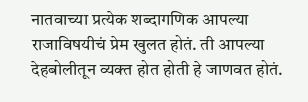नातवाच्या प्रत्येक शब्दागणिक आपल्या राजाविषयीचं प्रेम खुलत होतं. ती आपल्या देहबोलीतून व्यक्त होत होती हे जाणवत होतं.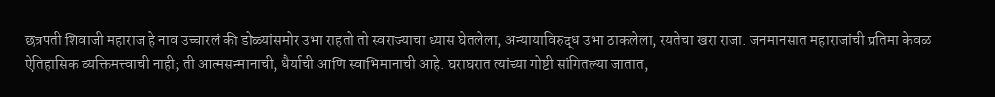छत्रपती शिवाजी महाराज हे नाव उच्चारलं की डोळ्यांसमोर उभा राहतो तो स्वराज्याचा ध्यास घेतलेला, अन्यायाविरुद्ध उभा ठाकलेला, रयतेचा खरा राजा. जनमानसात महाराजांची प्रतिमा केवळ ऐतिहासिक व्यक्तिमत्त्वाची नाही; ती आत्मसन्मानाची, धैर्याची आणि स्वाभिमानाची आहे. घराघरात त्यांच्या गोष्टी सांगितल्या जातात,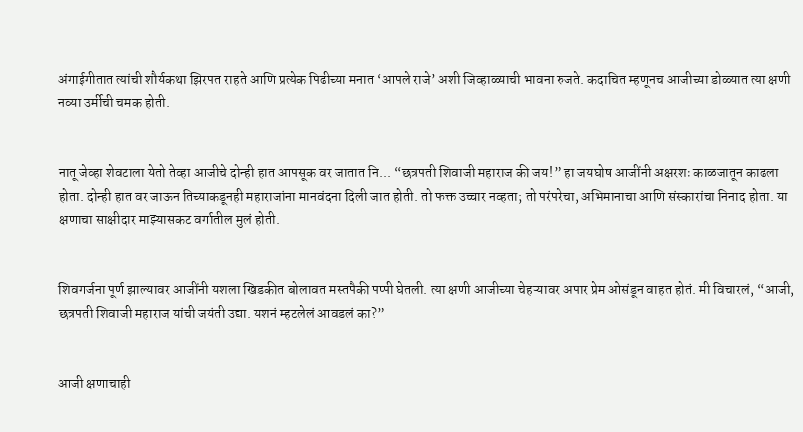अंगाईगीतात त्यांची शौर्यकथा झिरपत राहते आणि प्रत्येक पिढीच्या मनात ‌‘आपले राजे‌’ अशी जिव्हाळ्याची भावना रुजते. कदाचित म्हणूनच आजीच्या डोळ्यात त्या क्षणी नव्या उर्मीची चमक होती.


नातू जेव्हा शेवटाला येतो तेव्हा आजीचे दोन्ही हात आपसूक वर जातात नि... “छत्रपती शिवाजी महाराज की जय!” हा जयघोष आजींनी अक्षरशः काळजातून काढला होता. दोन्ही हात वर जाऊन तिच्याकडूनही महाराजांना मानवंदना दिली जात होती. तो फक्त उच्चार नव्हता; तो परंपरेचा, अभिमानाचा आणि संस्कारांचा निनाद होता. या क्षणाचा साक्षीदार माझ्यासकट वर्गातील मुलं होती.


शिवगर्जना पूर्ण झाल्यावर आजींनी यशला खिडकीत बोलावत मस्तपैकी पप्पी घेतली. त्या क्षणी आजीच्या चेहऱ्यावर अपार प्रेम ओसंडून वाहत होतं. मी विचारलं, “आजी, छत्रपती शिवाजी महाराज यांची जयंती उद्या. यशनं म्हटलेलं आवडलं का?”


आजी क्षणाचाही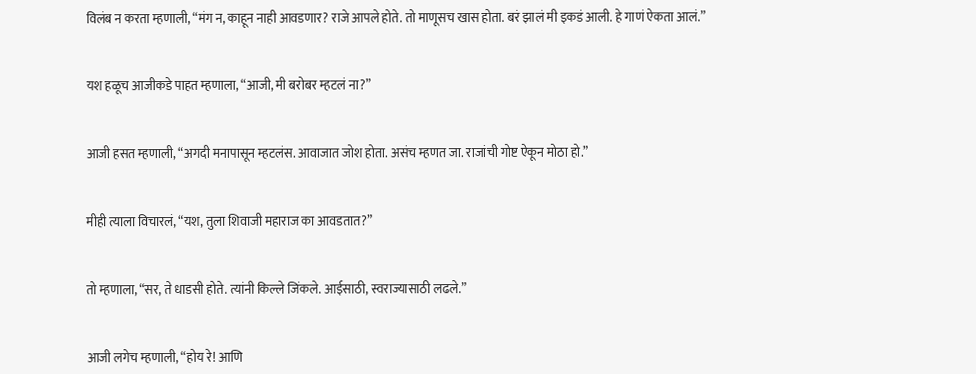विलंब न करता म्हणाली, “मंग न, काहून नाही आवडणार? राजे आपले होते. तो माणूसच खास होता. बरं झालं मी इकडं आली. हे गाणं ऐकता आलं.”


यश हळूच आजीकडे पाहत म्हणाला, “आजी, मी बरोबर म्हटलं ना?”


आजी हसत म्हणाली, “अगदी मनापासून म्हटलंस. आवाजात जोश होता. असंच म्हणत जा. राजांची गोष्ट ऐकून मोठा हो.”


मीही त्याला विचारलं, “यश, तुला शिवाजी महाराज का आवडतात?”


तो म्हणाला, “सर, ते धाडसी होते. त्यांनी किल्ले जिंकले. आईसाठी, स्वराज्यासाठी लढले.”


आजी लगेच म्हणाली, “होय रे! आणि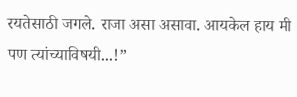रयतेसाठी जगले. राजा असा असावा. आयकेल हाय मी पण त्यांच्याविषयी...!”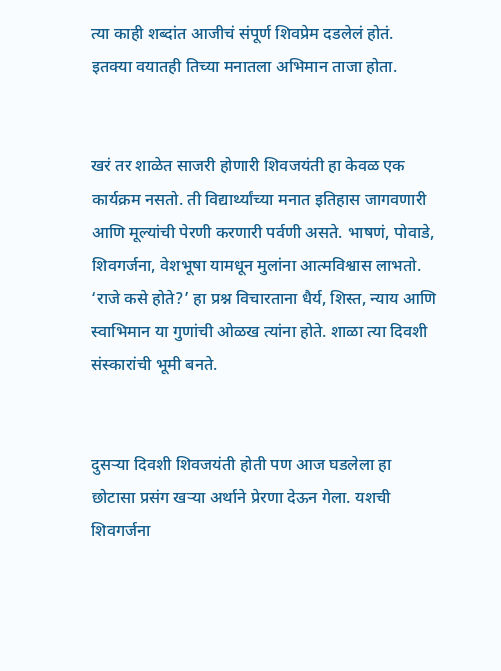त्या काही शब्दांत आजीचं संपूर्ण शिवप्रेम दडलेलं होतं. इतक्या वयातही तिच्या मनातला अभिमान ताजा होता.


खरं तर शाळेत साजरी होणारी शिवजयंती हा केवळ एक कार्यक्रम नसतो. ती विद्यार्थ्यांच्या मनात इतिहास जागवणारी आणि मूल्यांची पेरणी करणारी पर्वणी असते. भाषणं, पोवाडे, शिवगर्जना, वेशभूषा यामधून मुलांना आत्मविश्वास लाभतो. ‘राजे कसे होते?’ हा प्रश्न विचारताना धैर्य, शिस्त, न्याय आणि स्वाभिमान या गुणांची ओळख त्यांना होते. शाळा त्या दिवशी संस्कारांची भूमी बनते.


दुसऱ्या दिवशी शिवजयंती होती पण आज घडलेला हा छोटासा प्रसंग खऱ्या अर्थाने प्रेरणा देऊन गेला. यशची शिवगर्जना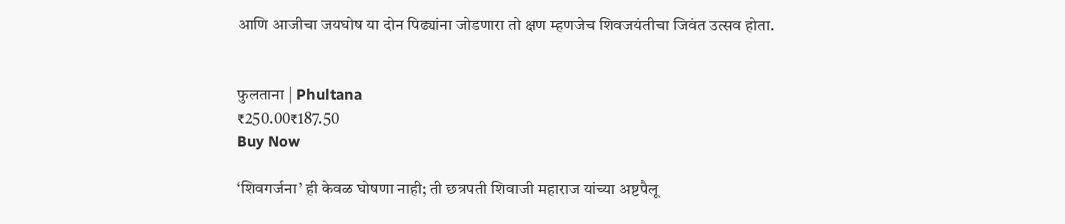आणि आजीचा जयघोष या दोन पिढ्यांना जोडणारा तो क्षण म्हणजेच शिवजयंतीचा जिवंत उत्सव होता.


फुलताना | Phultana
₹250.00₹187.50
Buy Now

‘शिवगर्जना‌’ ही केवळ घोषणा नाही; ती छत्रपती शिवाजी महाराज यांच्या अष्टपैलू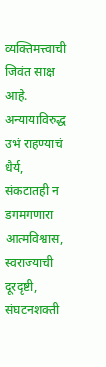व्यक्तिमत्त्वाची जिवंत साक्ष आहे. अन्यायाविरुद्ध उभं राहण्याचं धैर्य, संकटातही न डगमगणारा आत्मविश्वास, स्वराज्याची दूरदृष्टी, संघटनशक्ती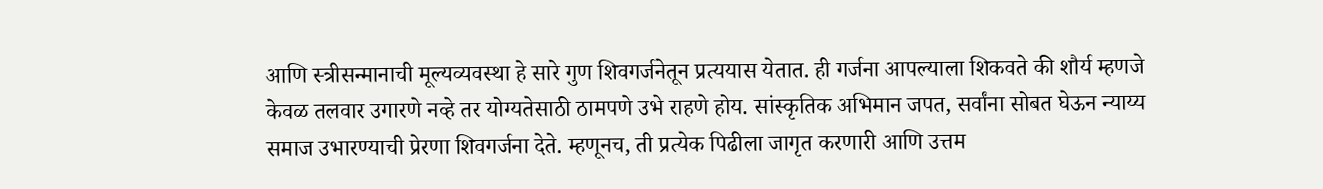आणि स्त्रीसन्मानाची मूल्यव्यवस्था हे सारे गुण शिवगर्जनेतून प्रत्ययास येतात. ही गर्जना आपल्याला शिकवते की शौर्य म्हणजे केवळ तलवार उगारणे नव्हे तर योग्यतेसाठी ठामपणे उभे राहणे होय. सांस्कृतिक अभिमान जपत, सर्वांना सोबत घेऊन न्याय्य समाज उभारण्याची प्रेरणा शिवगर्जना देते. म्हणूनच, ती प्रत्येक पिढीला जागृत करणारी आणि उत्तम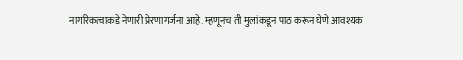नागरिकत्वाकडे नेणारी प्रेरणागर्जना आहे. म्हणूनच ती मुलांकडून पाठ करून घेणे आवश्यक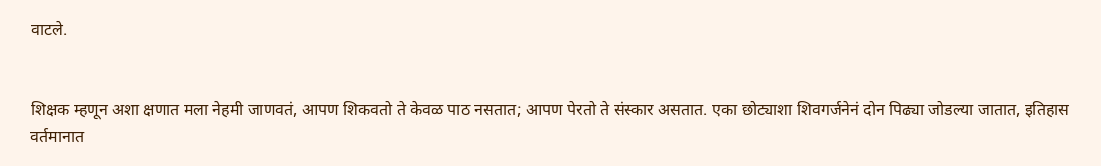वाटले.


शिक्षक म्हणून अशा क्षणात मला नेहमी जाणवतं, आपण शिकवतो ते केवळ पाठ नसतात; आपण पेरतो ते संस्कार असतात. एका छोट्याशा शिवगर्जनेनं दोन पिढ्या जोडल्या जातात, इतिहास वर्तमानात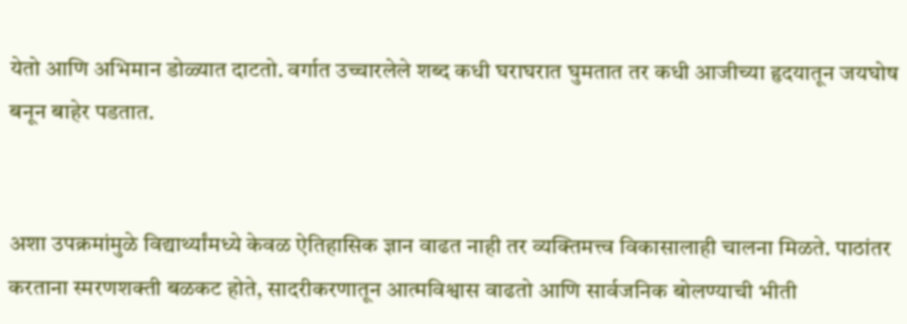येतो आणि अभिमान डोळ्यात दाटतो. वर्गात उच्चारलेले शब्द कधी घराघरात घुमतात तर कधी आजीच्या हृदयातून जयघोष बनून बाहेर पडतात.


अशा उपक्रमांमुळे विद्यार्थ्यांमध्ये केवळ ऐतिहासिक ज्ञान वाढत नाही तर व्यक्तिमत्त्व विकासालाही चालना मिळते. पाठांतर करताना स्मरणशक्ती बळकट होते, सादरीकरणातून आत्मविश्वास वाढतो आणि सार्वजनिक बोलण्याची भीती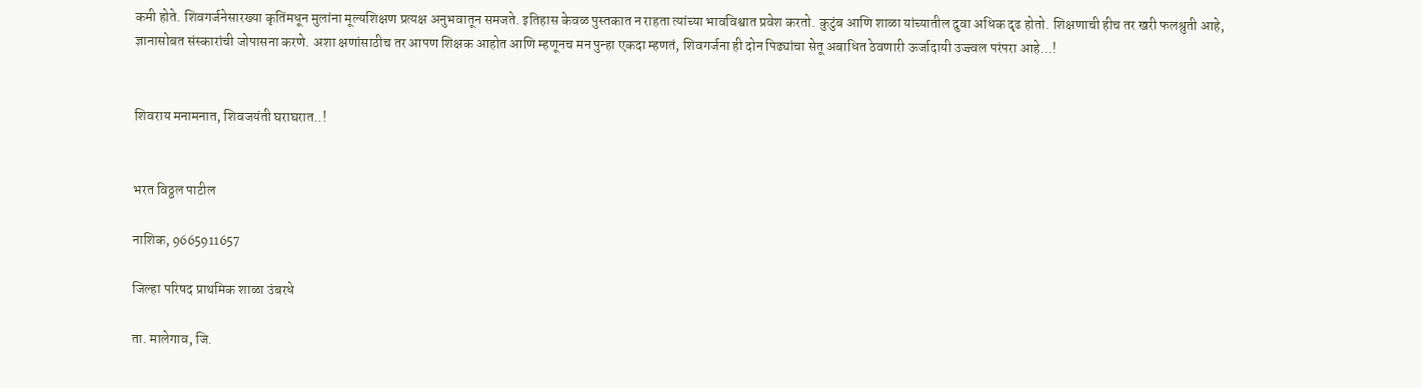कमी होते. शिवगर्जनेसारख्या कृतिंमधून मुलांना मूल्यशिक्षण प्रत्यक्ष अनुभवातून समजते. इतिहास केवळ पुस्तकात न राहता त्यांच्या भावविश्वात प्रवेश करतो. कुटुंब आणि शाळा यांच्यातील दुवा अधिक दृढ होतो. शिक्षणाची हीच तर खरी फलश्रुती आहे, ज्ञानासोबत संस्कारांची जोपासना करणे. अशा क्षणांसाठीच तर आपण शिक्षक आहोत आणि म्हणूनच मन पुन्हा एकदा म्हणतं, शिवगर्जना ही दोन पिढ्यांचा सेतू अबाधित ठेवणारी ऊर्जादायी उज्ज्वल परंपरा आहे...!


शिवराय मनामनात, शिवजयंती घराघरात..!


भरत विठ्ठल पाटील

नाशिक, 9665911657

जिल्हा परिषद प्राथमिक शाळा उंबरधे

ता. मालेगाव, जि.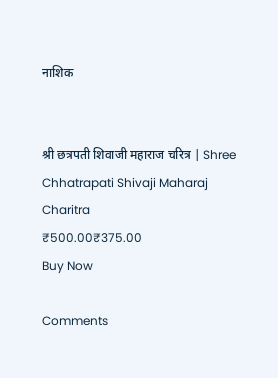नाशिक


श्री छत्रपती शिवाजी महाराज चरित्र | Shree Chhatrapati Shivaji Maharaj Charitra
₹500.00₹375.00
Buy Now

Comments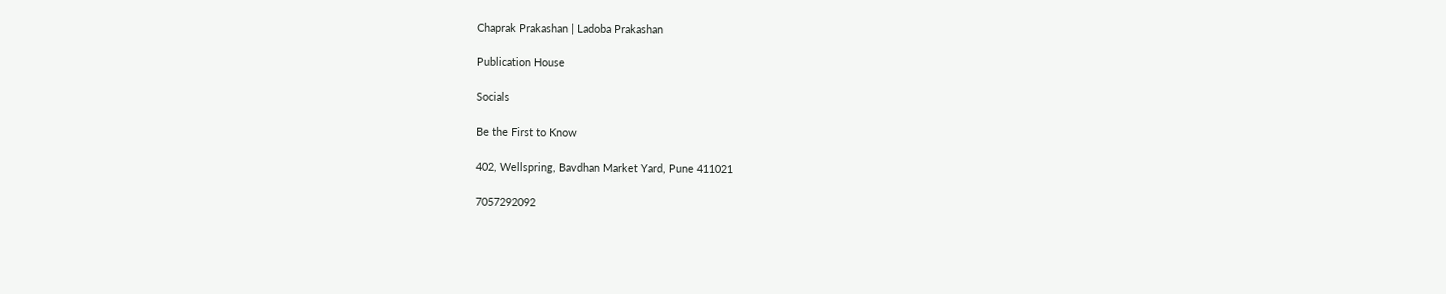Chaprak Prakashan | Ladoba Prakashan

Publication House

Socials

Be the First to Know

402, Wellspring, Bavdhan Market Yard, Pune 411021

7057292092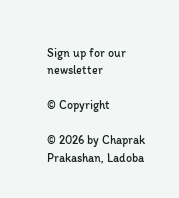Sign up for our newsletter

© Copyright

© 2026 by Chaprak Prakashan, Ladoba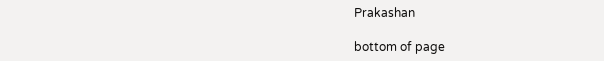Prakashan

bottom of page